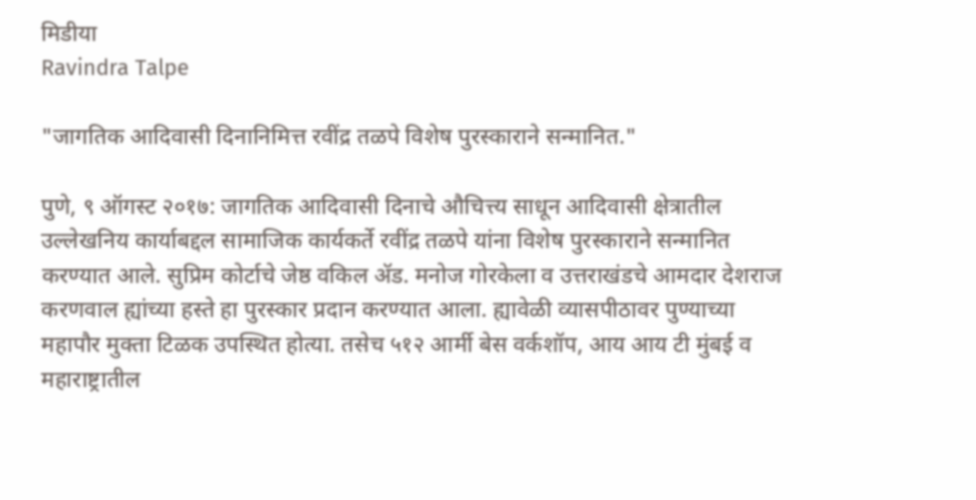मिडीया
Ravindra Talpe

"जागतिक आदिवासी दिनानिमित्त रवींद्र तळपे विशेष पुरस्काराने सन्मानित."

पुणे, ९ ऑगस्ट २०१७: जागतिक आदिवासी दिनाचे औचित्त्य साधून आदिवासी क्षेत्रातील उल्लेखनिय कार्याबद्दल सामाजिक कार्यकर्ते रवींद्र तळपे यांना विशेष पुरस्काराने सन्मानित करण्यात आले. सुप्रिम कोर्टाचे जेष्ठ वकिल अ‍ॅड. मनोज गोरकेला व उत्तराखंडचे आमदार देशराज करणवाल ह्यांच्या हस्ते हा पुरस्कार प्रदान करण्यात आला. ह्यावेळी व्यासपीठावर पुण्याच्या महापौर मुक्ता टिळक उपस्थित होत्या. तसेच ५१२ आर्मी बेस वर्कशॉप, आय आय टी मुंबई व महाराष्ट्रातील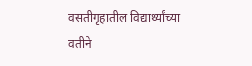वसतीगृहातील विद्यार्थ्यांच्या वतीने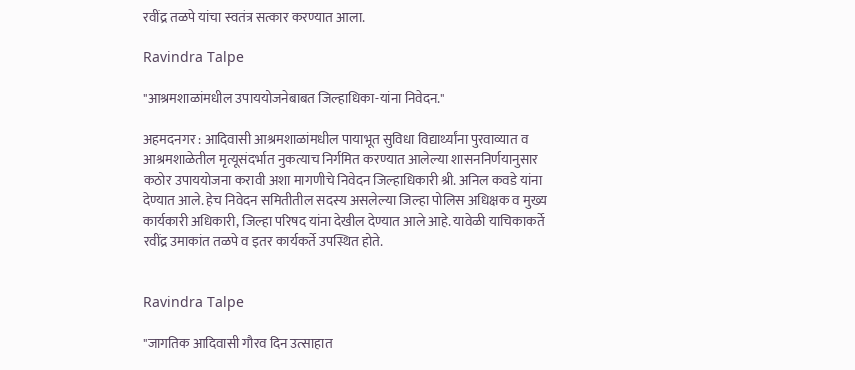रवींद्र तळपे यांचा स्वतंत्र सत्कार करण्यात आला.

Ravindra Talpe

"आश्रमशाळांमधील उपाययोजनेबाबत जिल्हाधिका-यांना निवेदन."

अहमदनगर : आदिवासी आश्रमशाळांमधील पायाभूत सुविधा विद्यार्थ्यांना पुरवाव्यात व आश्रमशाळेतील मृत्यूसंदर्भात नुकत्याच निर्गमित करण्यात आलेल्या शासननिर्णयानुसार कठोर उपाययोजना करावी अशा मागणीचे निवेदन जिल्हाधिकारी श्री. अनिल कवडे यांना देण्यात आले. हेच निवेदन समितीतील सदस्य असलेल्या जिल्हा पोलिस अधिक्षक व मुख्य कार्यकारी अधिकारी, जिल्हा परिषद यांना देखील देण्यात आले आहे. यावेळी याचिकाकर्ते रवींद्र उमाकांत तळपे व इतर कार्यकर्ते उपस्थित होते.


Ravindra Talpe

"जागतिक आदिवासी गौरव दिन उत्साहात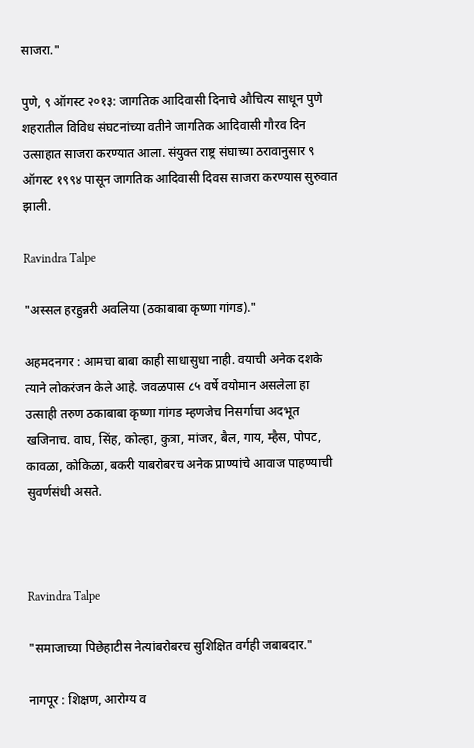साजरा."

पुणे, ९ ऑगस्ट २०१३: जागतिक आदिवासी दिनाचे औचित्य साधून पुणे शहरातील विविध संघटनांच्या वतीने जागतिक आदिवासी गौरव दिन उत्साहात साजरा करण्यात आला. संयुक्त राष्ट्र संघाच्या ठरावानुसार ९ ऑगस्ट १९९४ पासून जागतिक आदिवासी दिवस साजरा करण्यास सुरुवात झाली.

Ravindra Talpe

"अस्सल हरहुन्नरी अवलिया (ठकाबाबा कृष्णा गांगड)."

अहमदनगर : आमचा बाबा काही साधासुधा नाही. वयाची अनेक दशके त्याने लोकरंजन केले आहे. जवळपास ८५ वर्षे वयोमान असलेला हा उत्साही तरुण ठकाबाबा कृष्णा गांगड म्हणजेच निसर्गाचा अदभूत खजिनाच. वाघ, सिंह, कोल्हा, कुत्रा, मांजर, बैल, गाय, म्हैस, पोपट, कावळा, कोकिळा, बकरी याबरोबरच अनेक प्राण्यांचे आवाज पाहण्याची सुवर्णसंधी असते.



Ravindra Talpe

"समाजाच्या पिछेहाटीस नेत्यांबरोबरच सुशिक्षित वर्गही जबाबदार."

नागपूर : शिक्षण, आरोग्य व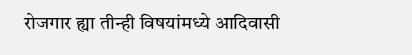रोजगार ह्या तीन्ही विषयांमध्ये आदिवासी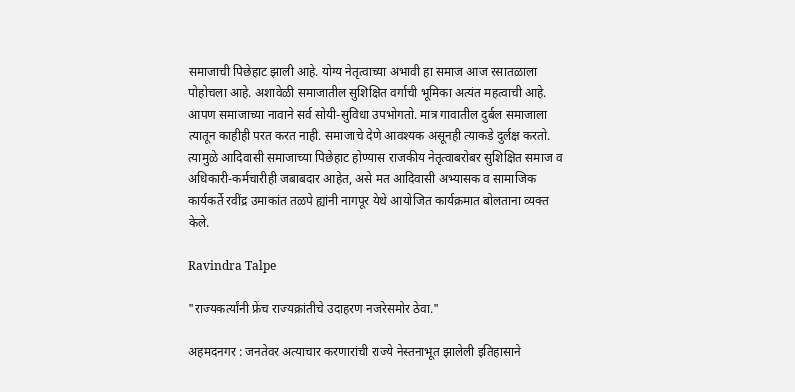समाजाची पिछेहाट झाली आहे. योग्य नेतृत्वाच्या अभावी हा समाज आज रसातळाला पोहोचला आहे. अशावेळी समाजातील सुशिक्षित वर्गाची भूमिका अत्यंत महत्वाची आहे. आपण समाजाच्या नावाने सर्व सोयी-सुविधा उपभोगतो. मात्र गावातील दुर्बल समाजाला त्यातून काहीही परत करत नाही. समाजाचे देणे आवश्यक असूनही त्याकडे दुर्लक्ष करतो. त्यामुळे आदिवासी समाजाच्या पिछेहाट होण्यास राजकीय नेतृत्वाबरोबर सुशिक्षित समाज व अधिकारी-कर्मचारीही जबाबदार आहेत, असे मत आदिवासी अभ्यासक व सामाजिक कार्यकर्ते रवींद्र उमाकांत तळपे ह्यांनी नागपूर येथे आयोजित कार्यक्रमात बोलताना व्यक्त केले.

Ravindra Talpe

"राज्यकर्त्यांनी फ्रेंच राज्यक्रांतीचे उदाहरण नजरेसमोर ठेवा."

अहमदनगर : जनतेवर अत्याचार करणारांची राज्ये नेस्तनाभूत झालेली इतिहासाने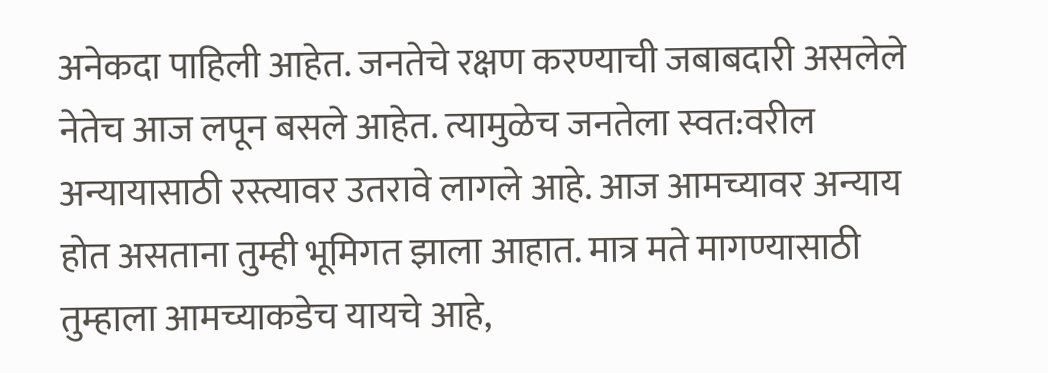अनेकदा पाहिली आहेत. जनतेचे रक्षण करण्याची जबाबदारी असलेले नेतेच आज लपून बसले आहेत. त्यामुळेच जनतेला स्वत:वरील अन्यायासाठी रस्त्यावर उतरावे लागले आहे. आज आमच्यावर अन्याय होत असताना तुम्ही भूमिगत झाला आहात. मात्र मते मागण्यासाठी तुम्हाला आमच्याकडेच यायचे आहे,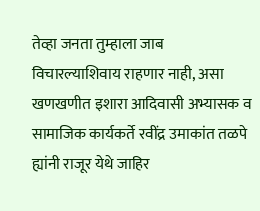तेव्हा जनता तुम्हाला जाब विचारल्याशिवाय राहणार नाही, असा खणखणीत इशारा आदिवासी अभ्यासक व सामाजिक कार्यकर्ते रवींद्र उमाकांत तळपे ह्यांनी राजूर येथे जाहिर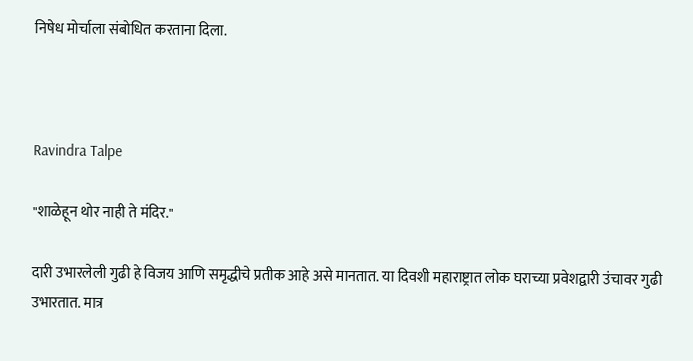निषेध मोर्चाला संबोधित करताना दिला.



Ravindra Talpe

"शाळेहून थोर नाही ते मंदिर."

दारी उभारलेली गुढी हे विजय आणि समृद्धीचे प्रतीक आहे असे मानतात. या दिवशी महाराष्ट्रात लोक घराच्या प्रवेशद्वारी उंचावर गुढी उभारतात. मात्र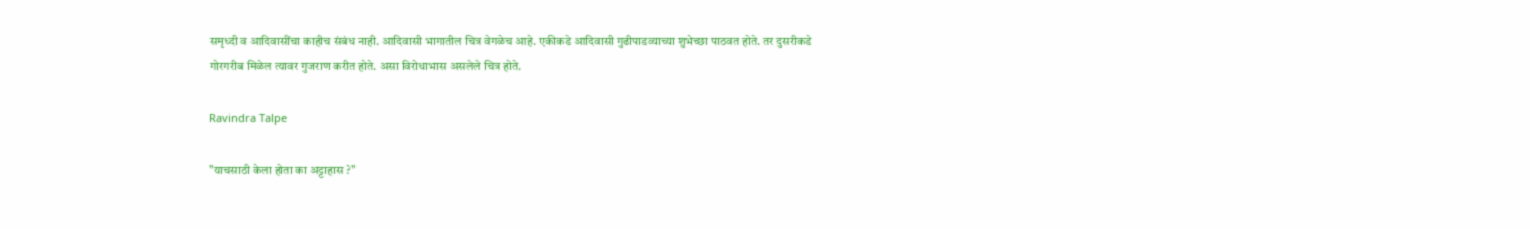समृध्दी व आदिवासींचा काहीच संबंध नाही. आदिवासी भागातील चित्र वेगळेच आहे. एकीकडे आदिवासी गुढीपाडव्याच्या शुभेच्छा पाठवत होते. तर दुसरीकडे गोरगरीब मिळेल त्यावर गुजराण करीत होते. असा विरोधाभास असलेले चित्र होते.

Ravindra Talpe

"याचसाठी केला होता का अट्टाहास ?"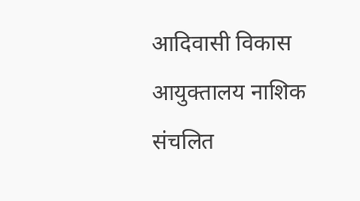आदिवासी विकास आयुक्तालय नाशिक संचलित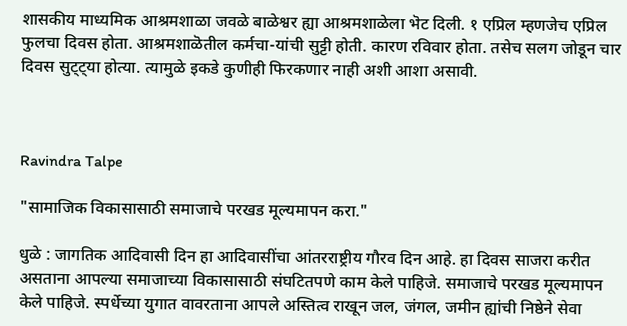शासकीय माध्यमिक आश्रमशाळा जवळे बाळेश्वर ह्या आश्रमशाळेला भॆट दिली. १ एप्रिल म्हणजेच एप्रिल फुलचा दिवस होता. आश्रमशाळॆतील कर्मचा-यांची सुट्टी होती. कारण रविवार होता. तसेच सलग जोडून चार दिवस सुट्ट्या होत्या. त्यामुळे इकडे कुणीही फिरकणार नाही अशी आशा असावी.



Ravindra Talpe

"सामाजिक विकासासाठी समाजाचे परखड मूल्यमापन करा."

धुळे : जागतिक आदिवासी दिन हा आदिवासींचा आंतरराष्ट्रीय गौरव दिन आहे. हा दिवस साजरा करीत असताना आपल्या समाजाच्या विकासासाठी संघटितपणे काम केले पाहिजे. समाजाचे परखड मूल्यमापन केले पाहिजे. स्पर्धेच्या युगात वावरताना आपले अस्तित्व राखून जल, जंगल, जमीन ह्यांची निष्ठेने सेवा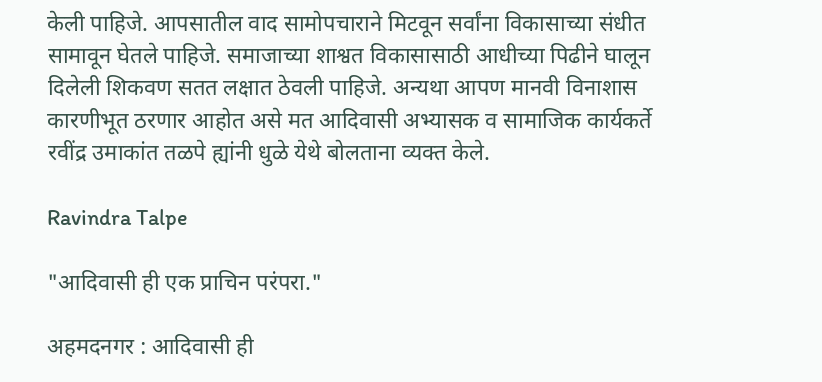केली पाहिजे. आपसातील वाद सामोपचाराने मिटवून सर्वांना विकासाच्या संधीत सामावून घेतले पाहिजे. समाजाच्या शाश्वत विकासासाठी आधीच्या पिढीने घालून दिलेली शिकवण सतत लक्षात ठेवली पाहिजे. अन्यथा आपण मानवी विनाशास कारणीभूत ठरणार आहोत असे मत आदिवासी अभ्यासक व सामाजिक कार्यकर्ते रवींद्र उमाकांत तळपे ह्यांनी धुळे येथे बोलताना व्यक्त केले.

Ravindra Talpe

"आदिवासी ही एक प्राचिन परंपरा."

अहमदनगर : आदिवासी ही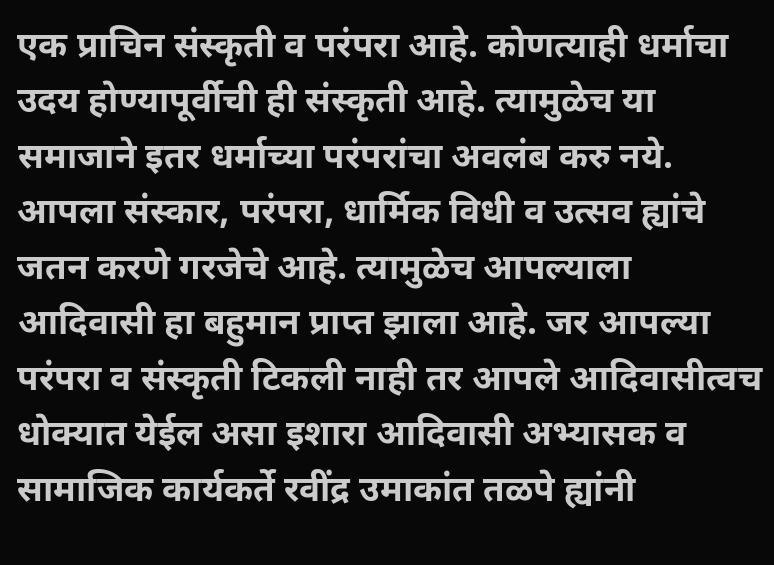एक प्राचिन संस्कृती व परंपरा आहे. कोणत्याही धर्माचा उदय होण्यापूर्वीची ही संस्कृती आहे. त्यामुळेच या समाजाने इतर धर्माच्या परंपरांचा अवलंब करु नये. आपला संस्कार, परंपरा, धार्मिक विधी व उत्सव ह्यांचे जतन करणे गरजेचे आहे. त्यामुळेच आपल्याला आदिवासी हा बहुमान प्राप्त झाला आहे. जर आपल्या परंपरा व संस्कृती टिकली नाही तर आपले आदिवासीत्वच धोक्यात येईल असा इशारा आदिवासी अभ्यासक व सामाजिक कार्यकर्ते रवींद्र उमाकांत तळपे ह्यांनी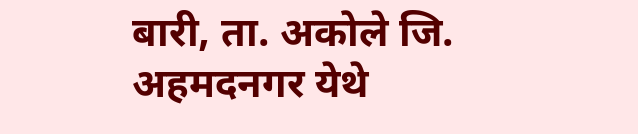बारी, ता. अकोले जि. अहमदनगर येथे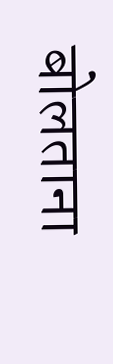बोलताना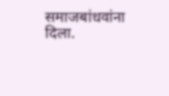समाजबांधवांना दिला.